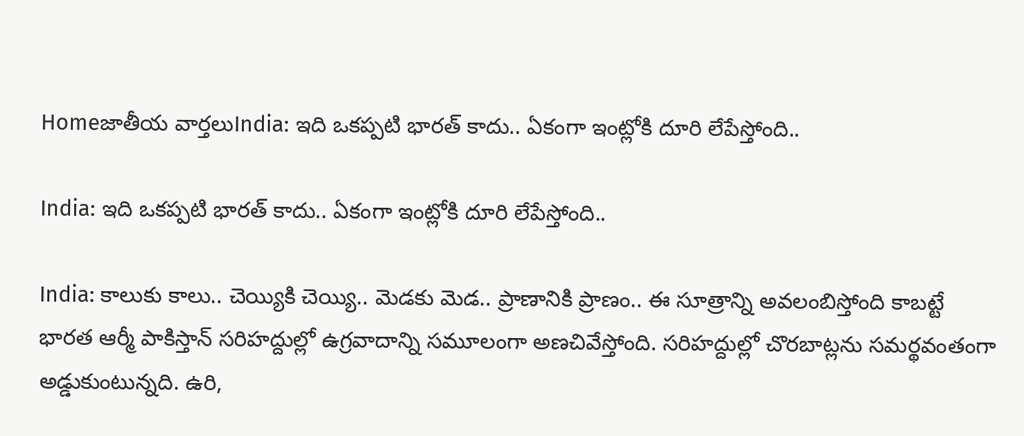Homeజాతీయ వార్తలుIndia: ఇది ఒకప్పటి భారత్ కాదు.. ఏకంగా ఇంట్లోకి దూరి లేపేస్తోంది..

India: ఇది ఒకప్పటి భారత్ కాదు.. ఏకంగా ఇంట్లోకి దూరి లేపేస్తోంది..

India: కాలుకు కాలు.. చెయ్యికి చెయ్యి.. మెడకు మెడ.. ప్రాణానికి ప్రాణం.. ఈ సూత్రాన్ని అవలంబిస్తోంది కాబట్టే భారత ఆర్మీ పాకిస్తాన్ సరిహద్దుల్లో ఉగ్రవాదాన్ని సమూలంగా అణచివేస్తోంది. సరిహద్దుల్లో చొరబాట్లను సమర్థవంతంగా అడ్డుకుంటున్నది. ఉరి,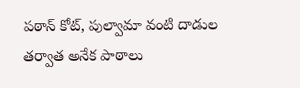పఠాన్ కోట్, పుల్వామా వంటి దాడుల తర్వాత అనేక పాఠాలు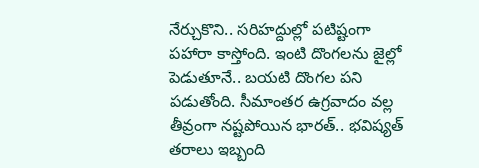నేర్చుకొని.. సరిహద్దుల్లో పటిష్టంగా పహారా కాస్తోంది. ఇంటి దొంగలను జైల్లో పెడుతూనే.. బయటి దొంగల పని పడుతోంది. సీమాంతర ఉగ్రవాదం వల్ల తీవ్రంగా నష్టపోయిన భారత్.. భవిష్యత్ తరాలు ఇబ్బంది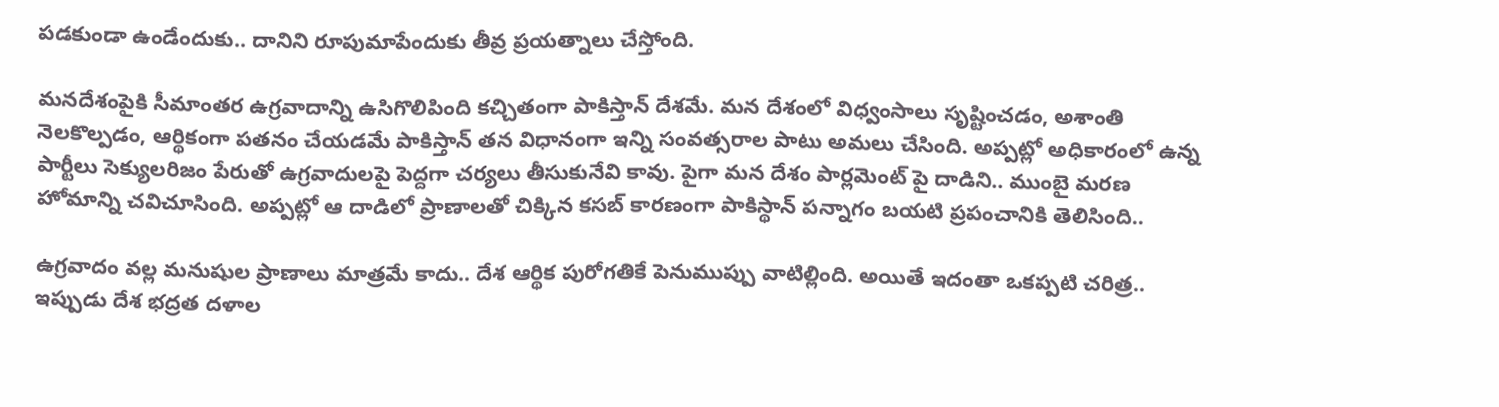పడకుండా ఉండేందుకు.. దానిని రూపుమాపేందుకు తీవ్ర ప్రయత్నాలు చేస్తోంది.

మనదేశంపైకి సీమాంతర ఉగ్రవాదాన్ని ఉసిగొలిపింది కచ్చితంగా పాకిస్తాన్ దేశమే. మన దేశంలో విధ్వంసాలు సృష్టించడం, అశాంతి నెలకొల్పడం, ఆర్థికంగా పతనం చేయడమే పాకిస్తాన్ తన విధానంగా ఇన్ని సంవత్సరాల పాటు అమలు చేసింది. అప్పట్లో అధికారంలో ఉన్న పార్టీలు సెక్యులరిజం పేరుతో ఉగ్రవాదులపై పెద్దగా చర్యలు తీసుకునేవి కావు. పైగా మన దేశం పార్లమెంట్ పై దాడిని.. ముంబై మరణ హోమాన్ని చవిచూసింది. అప్పట్లో ఆ దాడిలో ప్రాణాలతో చిక్కిన కసబ్ కారణంగా పాకిస్థాన్ పన్నాగం బయటి ప్రపంచానికి తెలిసింది..

ఉగ్రవాదం వల్ల మనుషుల ప్రాణాలు మాత్రమే కాదు.. దేశ ఆర్థిక పురోగతికే పెనుముప్పు వాటిల్లింది. అయితే ఇదంతా ఒకప్పటి చరిత్ర.. ఇప్పుడు దేశ భద్రత దళాల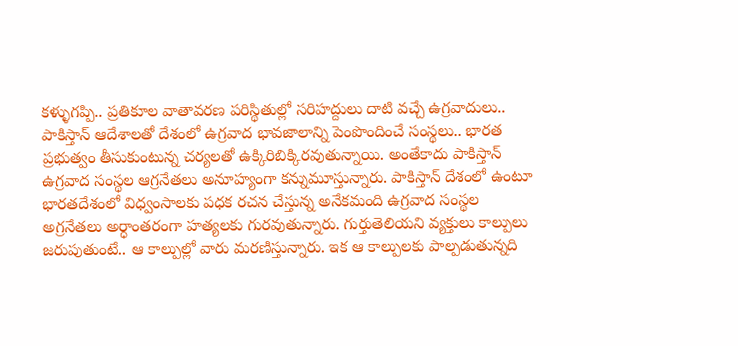కళ్ళుగప్పి.. ప్రతికూల వాతావరణ పరిస్థితుల్లో సరిహద్దులు దాటి వచ్చే ఉగ్రవాదులు.. పాకిస్తాన్ ఆదేశాలతో దేశంలో ఉగ్రవాద భావజాలాన్ని పెంపొందించే సంస్థలు.. భారత ప్రభుత్వం తీసుకుంటున్న చర్యలతో ఉక్కిరిబిక్కిరవుతున్నాయి. అంతేకాదు పాకిస్తాన్ ఉగ్రవాద సంస్థల ఆగ్రనేతలు అనూహ్యంగా కన్నుమూస్తున్నారు. పాకిస్తాన్ దేశంలో ఉంటూ భారతదేశంలో విధ్వంసాలకు పధక రచన చేస్తున్న అనేకమంది ఉగ్రవాద సంస్థల అగ్రనేతలు అర్ధాంతరంగా హత్యలకు గురవుతున్నారు. గుర్తుతెలియని వ్యక్తులు కాల్పులు జరుపుతుంటే.. ఆ కాల్పుల్లో వారు మరణిస్తున్నారు. ఇక ఆ కాల్పులకు పాల్పడుతున్నది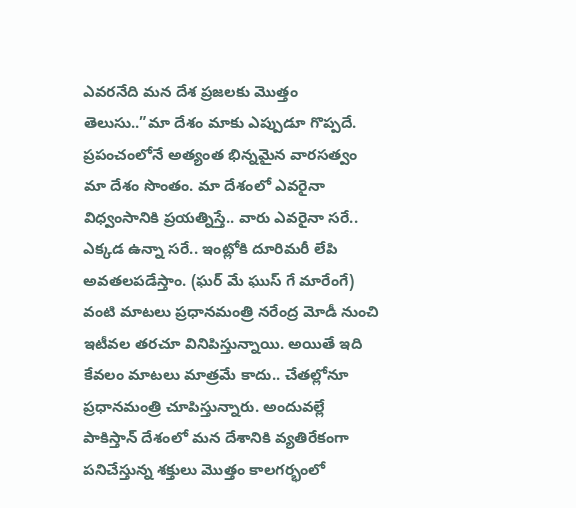ఎవరనేది మన దేశ ప్రజలకు మొత్తం తెలుసు..”మా దేశం మాకు ఎప్పుడూ గొప్పదే. ప్రపంచంలోనే అత్యంత భిన్నమైన వారసత్వం మా దేశం సొంతం. మా దేశంలో ఎవరైనా విధ్వంసానికి ప్రయత్నిస్తే.. వారు ఎవరైనా సరే.. ఎక్కడ ఉన్నా సరే.. ఇంట్లోకి దూరిమరీ లేపి అవతలపడేస్తాం. (ఘర్ మే ఘుస్ గే మారేంగే) వంటి మాటలు ప్రధానమంత్రి నరేంద్ర మోడీ నుంచి ఇటీవల తరచూ వినిపిస్తున్నాయి. అయితే ఇది కేవలం మాటలు మాత్రమే కాదు.. చేతల్లోనూ ప్రధానమంత్రి చూపిస్తున్నారు. అందువల్లే పాకిస్తాన్ దేశంలో మన దేశానికి వ్యతిరేకంగా పనిచేస్తున్న శక్తులు మొత్తం కాలగర్భంలో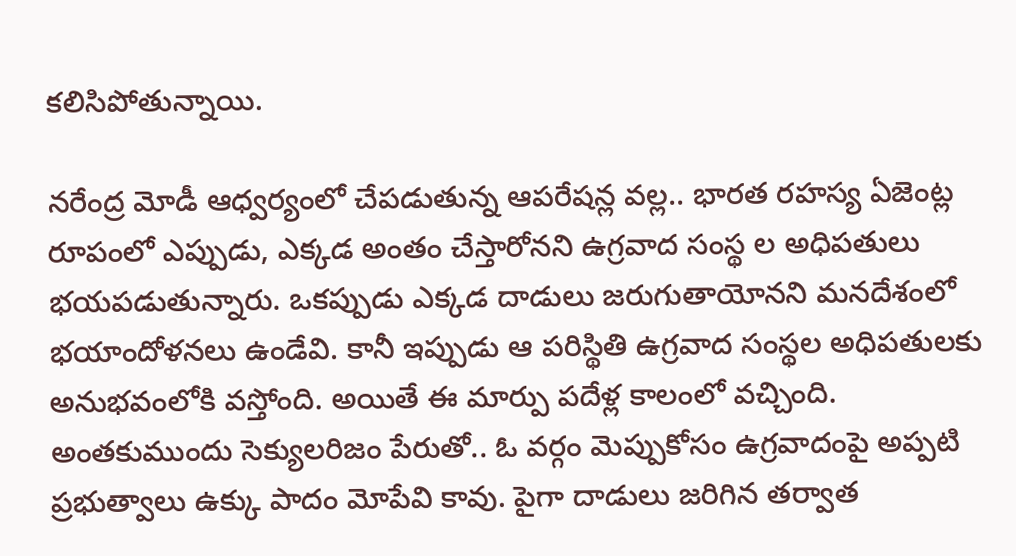కలిసిపోతున్నాయి.

నరేంద్ర మోడీ ఆధ్వర్యంలో చేపడుతున్న ఆపరేషన్ల వల్ల.. భారత రహస్య ఏజెంట్ల రూపంలో ఎప్పుడు, ఎక్కడ అంతం చేస్తారోనని ఉగ్రవాద సంస్థ ల అధిపతులు భయపడుతున్నారు. ఒకప్పుడు ఎక్కడ దాడులు జరుగుతాయోనని మనదేశంలో భయాందోళనలు ఉండేవి. కానీ ఇప్పుడు ఆ పరిస్థితి ఉగ్రవాద సంస్థల అధిపతులకు అనుభవంలోకి వస్తోంది. అయితే ఈ మార్పు పదేళ్ల కాలంలో వచ్చింది. అంతకుముందు సెక్యులరిజం పేరుతో.. ఓ వర్గం మెప్పుకోసం ఉగ్రవాదంపై అప్పటి ప్రభుత్వాలు ఉక్కు పాదం మోపేవి కావు. పైగా దాడులు జరిగిన తర్వాత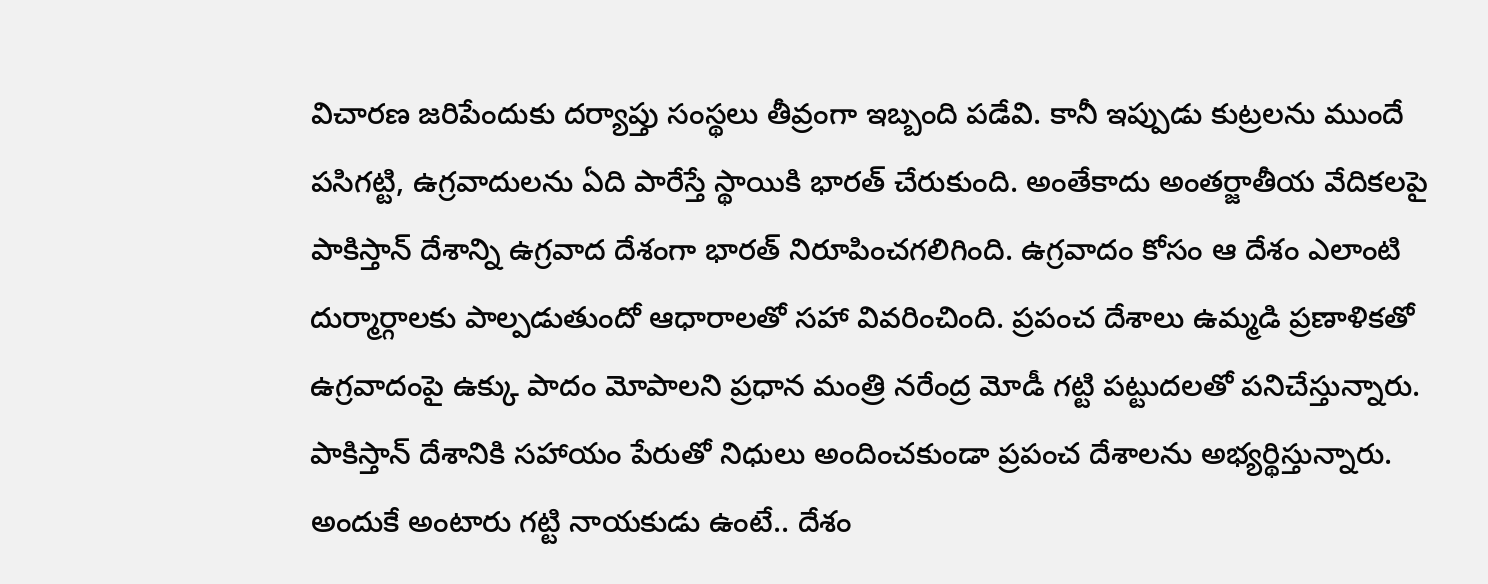విచారణ జరిపేందుకు దర్యాప్తు సంస్థలు తీవ్రంగా ఇబ్బంది పడేవి. కానీ ఇప్పుడు కుట్రలను ముందే పసిగట్టి, ఉగ్రవాదులను ఏది పారేస్తే స్థాయికి భారత్ చేరుకుంది. అంతేకాదు అంతర్జాతీయ వేదికలపై పాకిస్తాన్ దేశాన్ని ఉగ్రవాద దేశంగా భారత్ నిరూపించగలిగింది. ఉగ్రవాదం కోసం ఆ దేశం ఎలాంటి దుర్మార్గాలకు పాల్పడుతుందో ఆధారాలతో సహా వివరించింది. ప్రపంచ దేశాలు ఉమ్మడి ప్రణాళికతో ఉగ్రవాదంపై ఉక్కు పాదం మోపాలని ప్రధాన మంత్రి నరేంద్ర మోడీ గట్టి పట్టుదలతో పనిచేస్తున్నారు. పాకిస్తాన్ దేశానికి సహాయం పేరుతో నిధులు అందించకుండా ప్రపంచ దేశాలను అభ్యర్థిస్తున్నారు. అందుకే అంటారు గట్టి నాయకుడు ఉంటే.. దేశం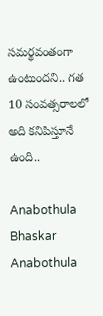సమర్థవంతంగా ఉంటుందని.. గత 10 సంవత్సరాలలో అది కనిపిస్తూనే ఉంది..

Anabothula Bhaskar
Anabothula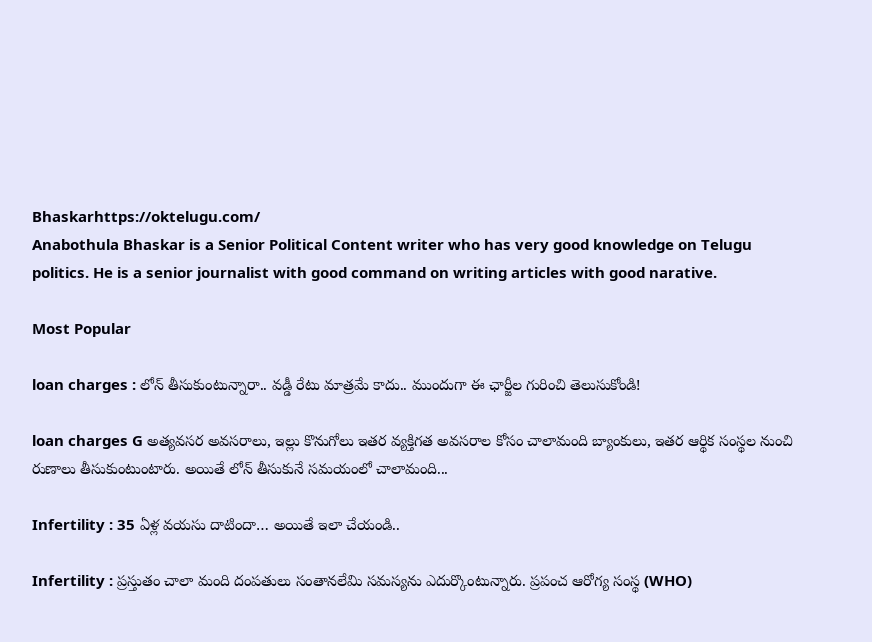Bhaskarhttps://oktelugu.com/
Anabothula Bhaskar is a Senior Political Content writer who has very good knowledge on Telugu politics. He is a senior journalist with good command on writing articles with good narative.

Most Popular

loan charges : లోన్ తీసుకుంటున్నారా.. వడ్డీ రేటు మాత్రమే కాదు.. ముందుగా ఈ ఛార్జీల గురించి తెలుసుకోండి!

loan charges G అత్యవసర అవసరాలు, ఇల్లు కొనుగోలు ఇతర వ్యక్తిగత అవసరాల కోసం చాలామంది బ్యాంకులు, ఇతర ఆర్థిక సంస్థల నుంచి రుణాలు తీసుకుంటుంటారు. అయితే లోన్ తీసుకునే సమయంలో చాలామంది...

Infertility : 35 ఏళ్ల వయసు దాటిందా… అయితే ఇలా చేయండి..

Infertility : ప్రస్తుతం చాలా మంది దంపతులు సంతానలేమి సమస్యను ఎదుర్కొంటున్నారు. ప్రపంచ ఆరోగ్య సంస్థ (WHO)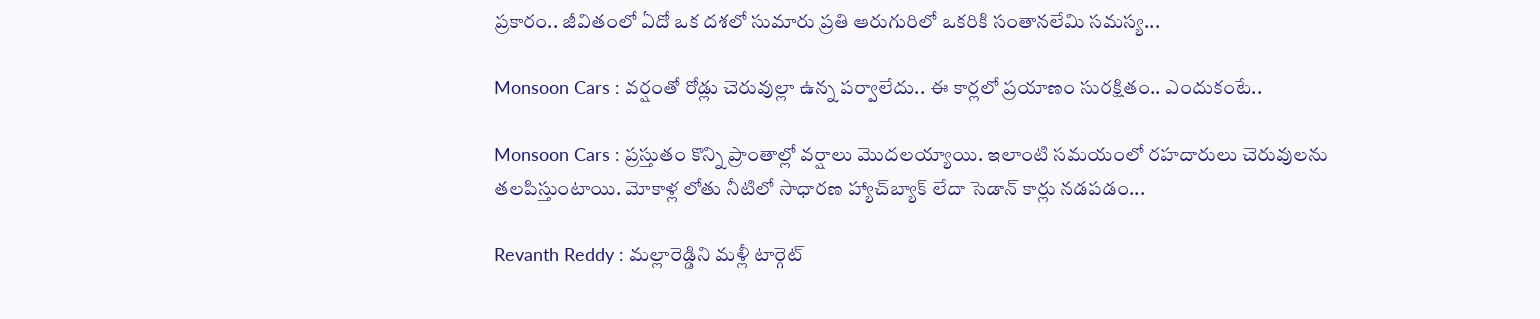ప్రకారం.. జీవితంలో ఏదో ఒక దశలో సుమారు ప్రతి ఆరుగురిలో ఒకరికి సంతానలేమి సమస్య...

Monsoon Cars : వర్షంతో రోడ్లు చెరువుల్లా ఉన్న పర్వాలేదు.. ఈ కార్లలో ప్రయాణం సురక్షితం.. ఎందుకంటే..

Monsoon Cars : ప్రస్తుతం కొన్ని ప్రాంతాల్లో వర్షాలు మొదలయ్యాయి. ఇలాంటి సమయంలో రహదారులు చెరువులను తలపిస్తుంటాయి. మోకాళ్ల లోతు నీటిలో సాధారణ హ్యాచ్‌బ్యాక్ లేదా సెడాన్ కార్లు నడపడం...

Revanth Reddy : మల్లారెడ్డిని మళ్లీ టార్గెట్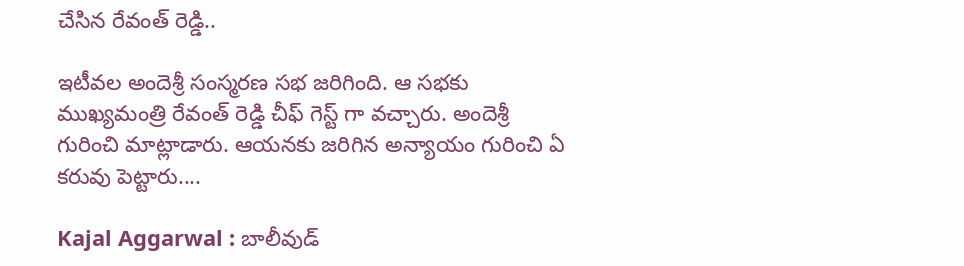చేసిన రేవంత్ రెడ్డి..

ఇటీవల అందెశ్రీ సంస్మరణ సభ జరిగింది. ఆ సభకు ముఖ్యమంత్రి రేవంత్ రెడ్డి చీఫ్ గెస్ట్ గా వచ్చారు. అందెశ్రీ గురించి మాట్లాడారు. ఆయనకు జరిగిన అన్యాయం గురించి ఏ కరువు పెట్టారు....

Kajal Aggarwal : బాలీవుడ్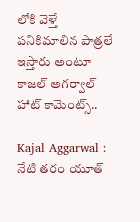లోకి వెళ్తే పనికిమాలిన పాత్రలే ఇస్తారు అంటూ కాజల్ అగర్వాల్ హాట్ కామెంట్స్..

Kajal Aggarwal : నేటి తరం యూత్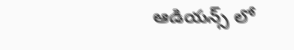ఆడియన్స్ లో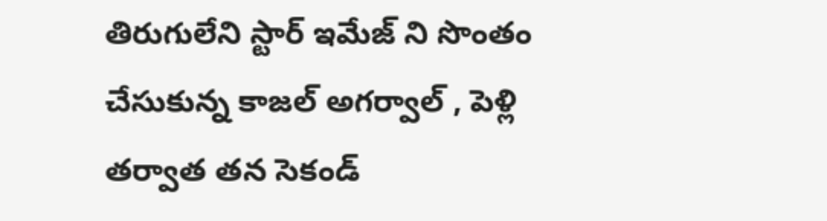తిరుగులేని స్టార్ ఇమేజ్ ని సొంతం చేసుకున్న కాజల్ అగర్వాల్ , పెళ్లి తర్వాత తన సెకండ్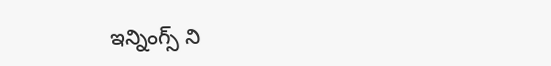ఇన్నింగ్స్ ని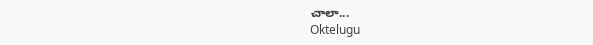చాలా...
Oktelugu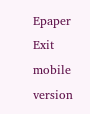Epaper
Exit mobile version